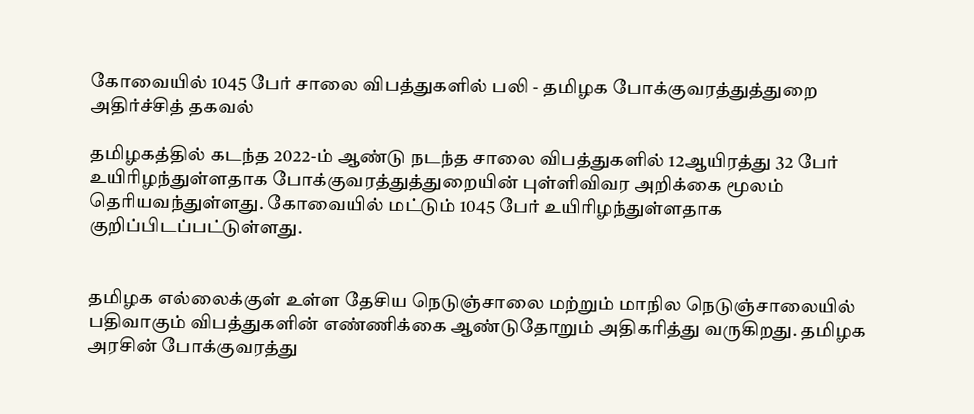கோவையில் 1045 பேர் சாலை விபத்துகளில் பலி - தமிழக போக்குவரத்துத்துறை அதிர்ச்சித் தகவல்

தமிழகத்தில் கடந்த 2022-ம் ஆண்டு நடந்த சாலை விபத்துகளில் 12ஆயிரத்து 32 பேர் உயிரிழந்துள்ளதாக போக்குவரத்துத்துறையின் புள்ளிவிவர அறிக்கை மூலம் தெரியவந்துள்ளது. கோவையில் மட்டும் 1045 பேர் உயிரிழந்துள்ளதாக குறிப்பிடப்பட்டுள்ளது.


தமிழக எல்லைக்குள் உள்ள தேசிய நெடுஞ்சாலை மற்றும் மாநில நெடுஞ்சாலையில் பதிவாகும் விபத்துகளின் எண்ணிக்கை ஆண்டுதோறும் அதிகரித்து வருகிறது. தமிழக அரசின் போக்குவரத்து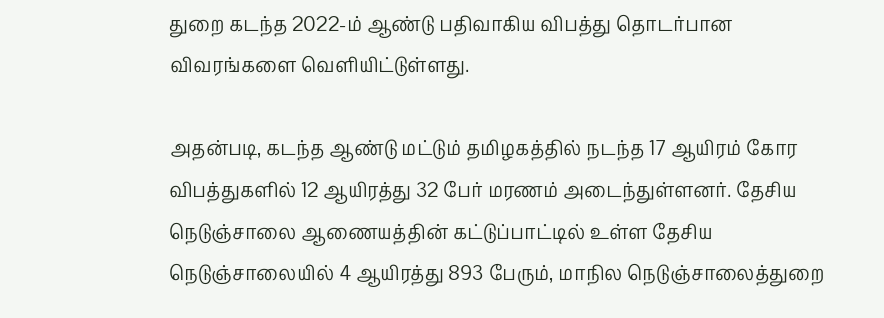துறை கடந்த 2022-ம் ஆண்டு பதிவாகிய விபத்து தொடர்பான விவரங்களை வெளியிட்டுள்ளது.

அதன்படி, கடந்த ஆண்டு மட்டும் தமிழகத்தில் நடந்த 17 ஆயிரம் கோர விபத்துகளில் 12 ஆயிரத்து 32 பேர் மரணம் அடைந்துள்ளனர். தேசிய நெடுஞ்சாலை ஆணையத்தின் கட்டுப்பாட்டில் உள்ள தேசிய நெடுஞ்சாலையில் 4 ஆயிரத்து 893 பேரும், மாநில நெடுஞ்சாலைத்துறை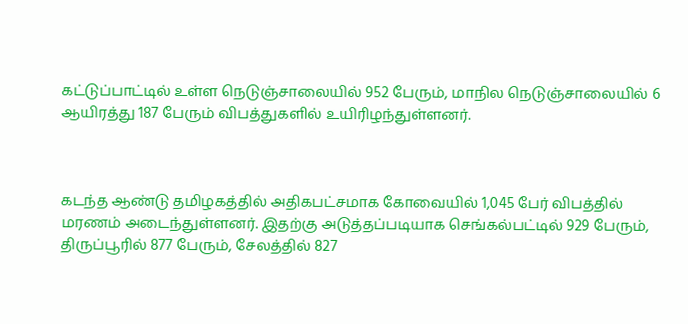கட்டுப்பாட்டில் உள்ள நெடுஞ்சாலையில் 952 பேரும், மாநில நெடுஞ்சாலையில் 6 ஆயிரத்து 187 பேரும் விபத்துகளில் உயிரிழந்துள்ளனர்.



கடந்த ஆண்டு தமிழகத்தில் அதிகபட்சமாக கோவையில் 1,045 பேர் விபத்தில் மரணம் அடைந்துள்ளனர். இதற்கு அடுத்தப்படியாக செங்கல்பட்டில் 929 பேரும், திருப்பூரில் 877 பேரும், சேலத்தில் 827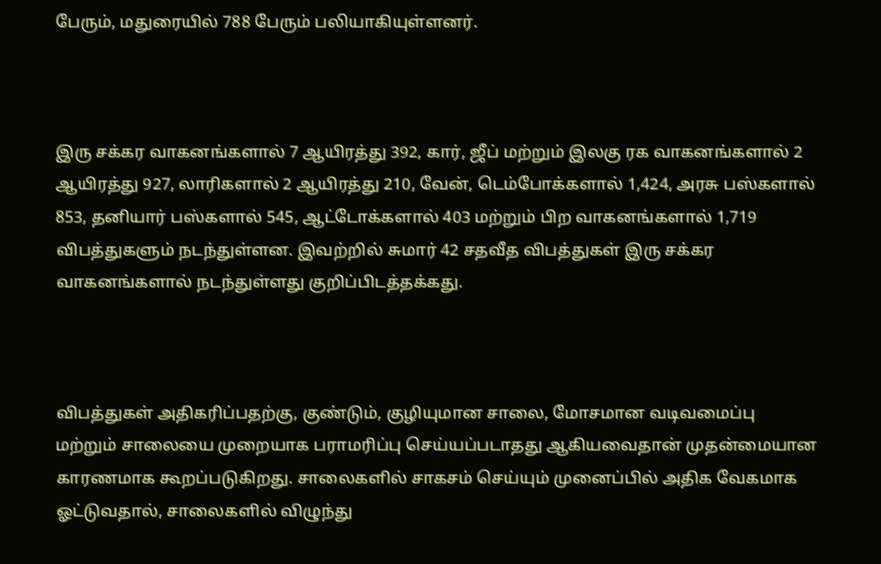பேரும், மதுரையில் 788 பேரும் பலியாகியுள்ளனர்.



இரு சக்கர வாகனங்களால் 7 ஆயிரத்து 392, கார், ஜீப் மற்றும் இலகு ரக வாகனங்களால் 2 ஆயிரத்து 927, லாரிகளால் 2 ஆயிரத்து 210, வேன், டெம்போக்களால் 1,424, அரசு பஸ்களால் 853, தனியார் பஸ்களால் 545, ஆட்டோக்களால் 403 மற்றும் பிற வாகனங்களால் 1,719 விபத்துகளும் நடந்துள்ளன. இவற்றில் சுமார் 42 சதவீத விபத்துகள் இரு சக்கர வாகனங்களால் நடந்துள்ளது குறிப்பிடத்தக்கது.



விபத்துகள் அதிகரிப்பதற்கு, குண்டும், குழியுமான சாலை, மோசமான வடிவமைப்பு மற்றும் சாலையை முறையாக பராமரிப்பு செய்யப்படாதது ஆகியவைதான் முதன்மையான காரணமாக கூறப்படுகிறது. சாலைகளில் சாகசம் செய்யும் முனைப்பில் அதிக வேகமாக ஓட்டுவதால், சாலைகளில் விழுந்து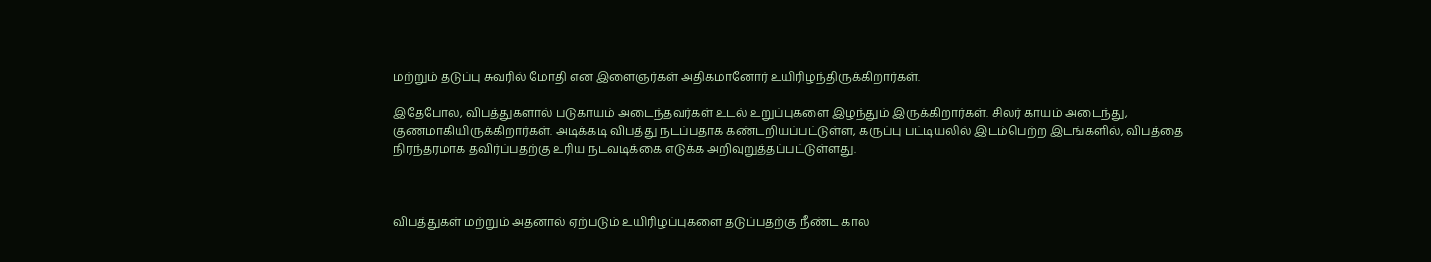மற்றும் தடுப்பு சுவரில் மோதி என இளைஞர்கள் அதிகமானோர் உயிரிழந்திருக்கிறார்கள்.

இதேபோல, விபத்துகளால் படுகாயம் அடைந்தவர்கள் உடல் உறுப்புகளை இழந்தும் இருக்கிறார்கள். சிலர் காயம் அடைந்து, குணமாகியிருக்கிறார்கள். அடிக்கடி விபத்து நடப்பதாக கண்டறியப்பட்டுள்ள, கருப்பு பட்டியலில் இடம்பெற்ற இடங்களில், விபத்தை நிரந்தரமாக தவிர்ப்பதற்கு உரிய நடவடிக்கை எடுக்க அறிவுறுத்தப்பட்டுள்ளது.



விபத்துகள் மற்றும் அதனால் ஏற்படும் உயிரிழப்புகளை தடுப்பதற்கு நீண்ட கால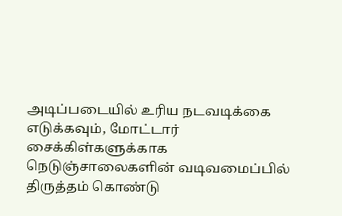அடிப்படையில் உரிய நடவடிக்கை எடுக்கவும், மோட்டார் சைக்கிள்களுக்காக நெடுஞ்சாலைகளின் வடிவமைப்பில் திருத்தம் கொண்டு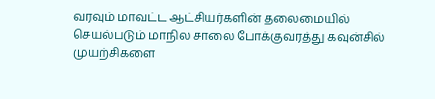வரவும் மாவட்ட ஆட்சியர்களின் தலைமையில் செயல்படும் மாநில சாலை போக்குவரத்து கவுன்சில் முயற்சிகளை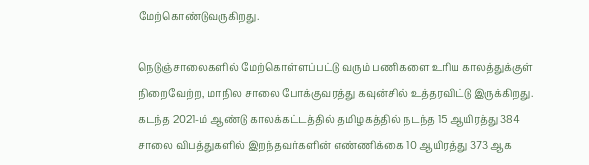மேற்கொண்டுவருகிறது.

நெடுஞ்சாலைகளில் மேற்கொள்ளப்பட்டு வரும் பணிகளை உரிய காலத்துக்குள் நிறைவேற்ற, மாநில சாலை போக்குவரத்து கவுன்சில் உத்தரவிட்டு இருக்கிறது. கடந்த 2021-ம் ஆண்டு காலக்கட்டத்தில் தமிழகத்தில் நடந்த 15 ஆயிரத்து 384 சாலை விபத்துகளில் இறந்தவர்களின் எண்ணிக்கை 10 ஆயிரத்து 373 ஆக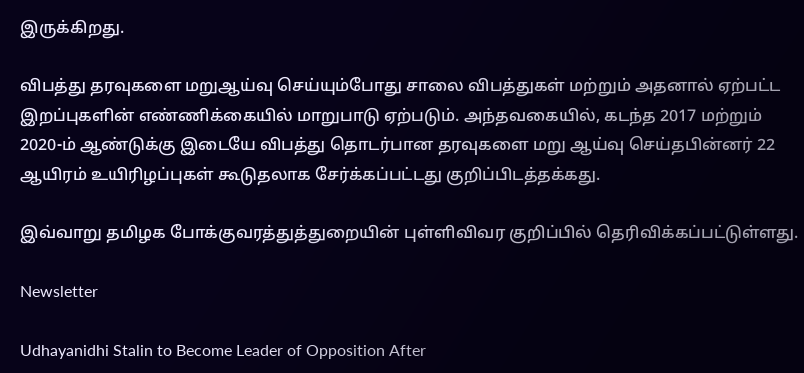இருக்கிறது.

விபத்து தரவுகளை மறுஆய்வு செய்யும்போது சாலை விபத்துகள் மற்றும் அதனால் ஏற்பட்ட இறப்புகளின் எண்ணிக்கையில் மாறுபாடு ஏற்படும். அந்தவகையில், கடந்த 2017 மற்றும் 2020-ம் ஆண்டுக்கு இடையே விபத்து தொடர்பான தரவுகளை மறு ஆய்வு செய்தபின்னர் 22 ஆயிரம் உயிரிழப்புகள் கூடுதலாக சேர்க்கப்பட்டது குறிப்பிடத்தக்கது.

இவ்வாறு தமிழக போக்குவரத்துத்துறையின் புள்ளிவிவர குறிப்பில் தெரிவிக்கப்பட்டுள்ளது.

Newsletter

Udhayanidhi Stalin to Become Leader of Opposition After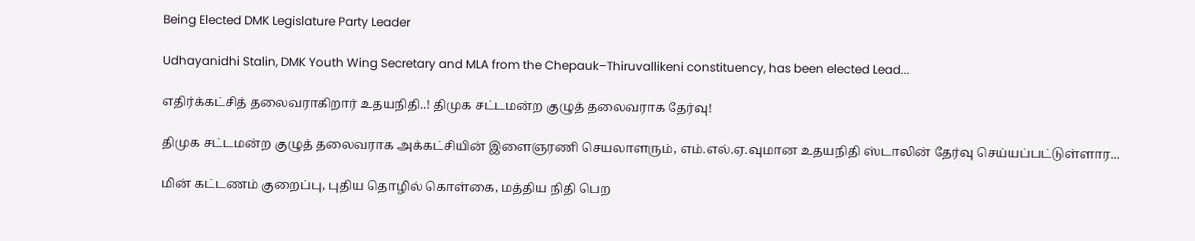Being Elected DMK Legislature Party Leader

Udhayanidhi Stalin, DMK Youth Wing Secretary and MLA from the Chepauk–Thiruvallikeni constituency, has been elected Lead...

எதிர்க்கட்சித் தலைவராகிறார் உதயநிதி..! திமுக சட்டமன்ற குழுத் தலைவராக தேர்வு!

திமுக சட்டமன்ற குழுத் தலைவராக அக்கட்சியின் இளைஞரணி செயலாளரும், எம்.எல்.ஏ.வுமான உதயநிதி ஸ்டாலின் தேர்வு செய்யப்பட்டுள்ளார...

மின் கட்டணம் குறைப்பு, புதிய தொழில் கொள்கை, மத்திய நிதி பெற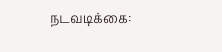நடவடிக்கை: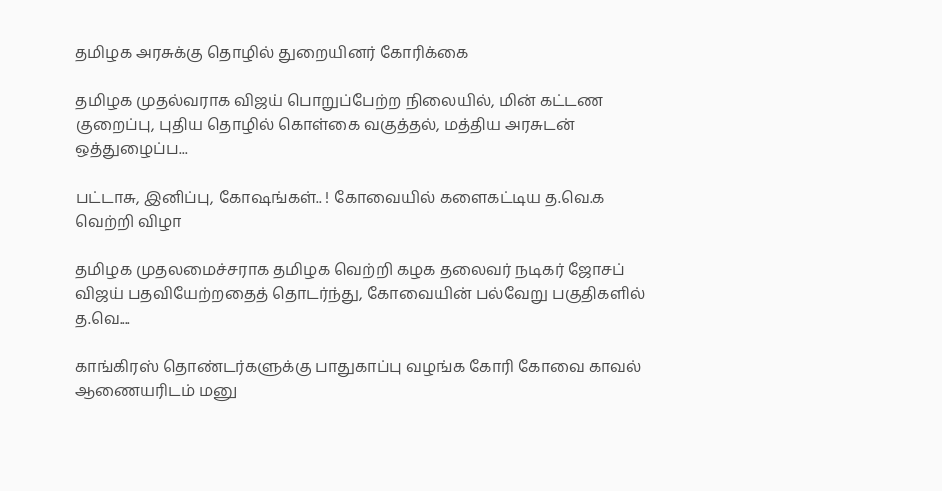தமிழக அரசுக்கு தொழில் துறையினர் கோரிக்கை

தமிழக முதல்வராக விஜய் பொறுப்பேற்ற நிலையில், மின் கட்டண குறைப்பு, புதிய தொழில் கொள்கை வகுத்தல், மத்திய அரசுடன் ஒத்துழைப்ப...

பட்டாசு, இனிப்பு, கோஷங்கள்.. ! கோவையில் களைகட்டிய த.வெ.க வெற்றி விழா

தமிழக முதலமைச்சராக தமிழக வெற்றி கழக தலைவர் நடிகர் ஜோசப் விஜய் பதவியேற்றதைத் தொடர்ந்து, கோவையின் பல்வேறு பகுதிகளில் த.வெ....

காங்கிரஸ் தொண்டர்களுக்கு பாதுகாப்பு வழங்க கோரி கோவை காவல் ஆணையரிடம் மனு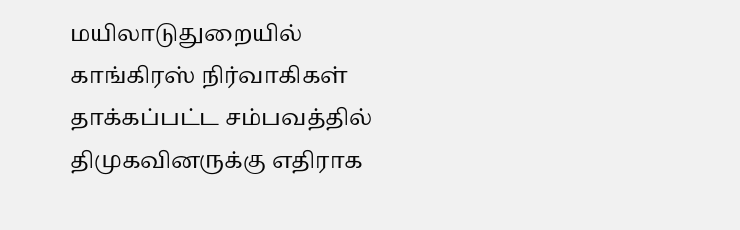மயிலாடுதுறையில் காங்கிரஸ் நிர்வாகிகள் தாக்கப்பட்ட சம்பவத்தில் திமுகவினருக்கு எதிராக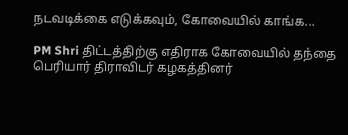நடவடிக்கை எடுக்கவும், கோவையில் காங்க...

PM Shri திட்டத்திற்கு எதிராக கோவையில் தந்தை பெரியார் திராவிடர் கழகத்தினர்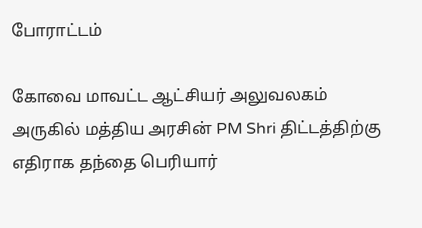போராட்டம்

கோவை மாவட்ட ஆட்சியர் அலுவலகம் அருகில் மத்திய அரசின் PM Shri திட்டத்திற்கு எதிராக தந்தை பெரியார்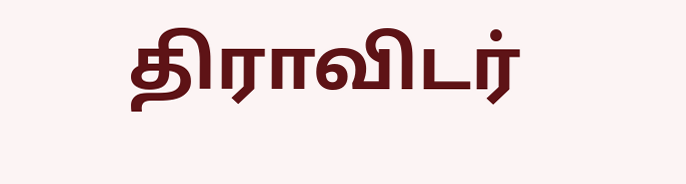திராவிடர்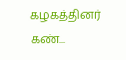கழகத்தினர் கண்...